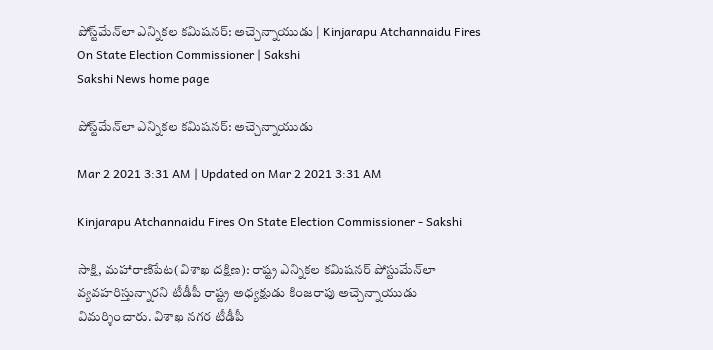పోస్ట్‌మేన్‌లా ఎన్నికల కమిషనర్‌: అచ్చెన్నాయుడు | Kinjarapu Atchannaidu Fires On State Election Commissioner | Sakshi
Sakshi News home page

పోస్ట్‌మేన్‌లా ఎన్నికల కమిషనర్‌: అచ్చెన్నాయుడు

Mar 2 2021 3:31 AM | Updated on Mar 2 2021 3:31 AM

Kinjarapu Atchannaidu Fires On State Election Commissioner - Sakshi

సాక్షి, మహారాణిపేట(విశాఖ దక్షిణ): రాష్ట్ర ఎన్నికల కమిషనర్‌ పోస్టుమేన్‌లా వ్యవహరిస్తున్నారని టీడీపీ రాష్ట్ర అధ్యక్షుడు కింజరాపు అచ్చెన్నాయుడు విమర్శించారు. విశాఖ నగర టీడీపీ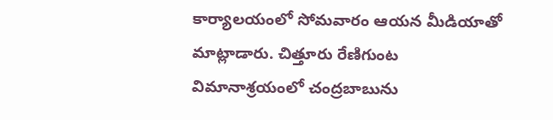కార్యాలయంలో సోమవారం ఆయన మీడియాతో మాట్లాడారు. చిత్తూరు రేణిగుంట విమానాశ్రయంలో చంద్రబాబును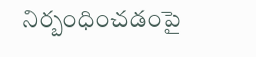నిర్బంధించడంపై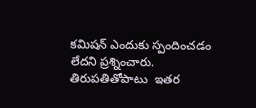కమిషన్‌ ఎందుకు స్పందించడం లేదని ప్రశ్నించారు. తిరుపతితోపాటు  ఇతర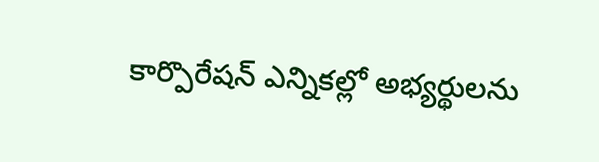కార్పొరేషన్‌ ఎన్నికల్లో అభ్యర్థులను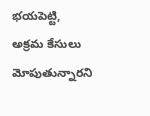భయపెట్టి, అక్రమ కేసులు మోపుతున్నారని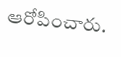ఆరోపించారు.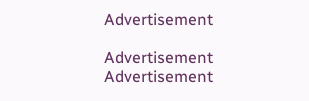Advertisement

Advertisement
Advertisement